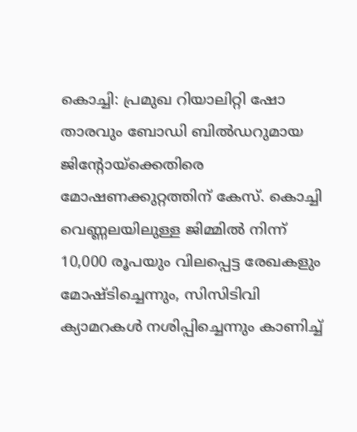കൊച്ചി: പ്രമുഖ റിയാലിറ്റി ഷോ താരവും ബോഡി ബിൽഡറുമായ ജിന്റോയ്ക്കെതിരെ മോഷണക്കുറ്റത്തിന് കേസ്. കൊച്ചി വെണ്ണലയിലുള്ള ജിമ്മിൽ നിന്ന് 10,000 രൂപയും വിലപ്പെട്ട രേഖകളും മോഷ്ടിച്ചെന്നും, സിസിടിവി ക്യാമറകൾ നശിപ്പിച്ചെന്നും കാണിച്ച്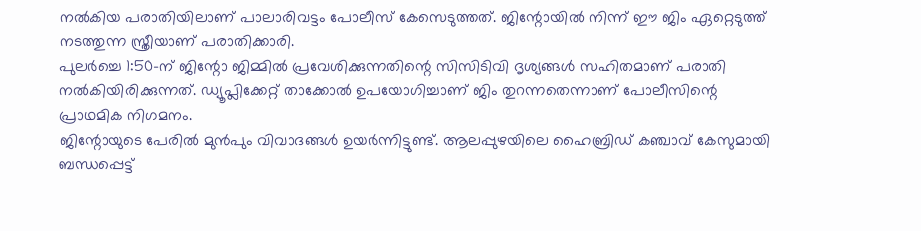നൽകിയ പരാതിയിലാണ് പാലാരിവട്ടം പോലീസ് കേസെടുത്തത്. ജിന്റോയിൽ നിന്ന് ഈ ജിം ഏറ്റെടുത്ത് നടത്തുന്ന സ്ത്രീയാണ് പരാതിക്കാരി.
പുലർച്ചെ 1:50-ന് ജിന്റോ ജിമ്മിൽ പ്രവേശിക്കുന്നതിന്റെ സിസിടിവി ദൃശ്യങ്ങൾ സഹിതമാണ് പരാതി നൽകിയിരിക്കുന്നത്. ഡ്യൂപ്ലിക്കേറ്റ് താക്കോൽ ഉപയോഗിച്ചാണ് ജിം തുറന്നതെന്നാണ് പോലീസിന്റെ പ്രാഥമിക നിഗമനം.
ജിന്റോയുടെ പേരിൽ മുൻപും വിവാദങ്ങൾ ഉയർന്നിട്ടുണ്ട്. ആലപ്പുഴയിലെ ഹൈബ്രിഡ് കഞ്ചാവ് കേസുമായി ബന്ധപ്പെട്ട്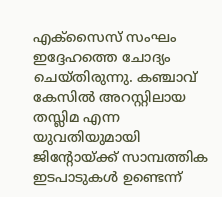എക്സൈസ് സംഘം ഇദ്ദേഹത്തെ ചോദ്യം ചെയ്തിരുന്നു. കഞ്ചാവ് കേസിൽ അറസ്റ്റിലായ തസ്ലിമ എന്ന യുവതിയുമായി ജിന്റോയ്ക്ക് സാമ്പത്തിക ഇടപാടുകൾ ഉണ്ടെന്ന്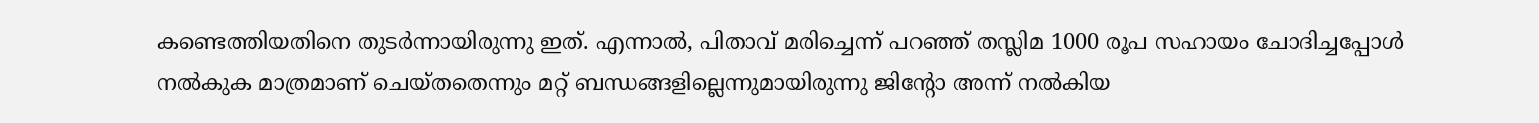കണ്ടെത്തിയതിനെ തുടർന്നായിരുന്നു ഇത്. എന്നാൽ, പിതാവ് മരിച്ചെന്ന് പറഞ്ഞ് തസ്ലിമ 1000 രൂപ സഹായം ചോദിച്ചപ്പോൾ നൽകുക മാത്രമാണ് ചെയ്തതെന്നും മറ്റ് ബന്ധങ്ങളില്ലെന്നുമായിരുന്നു ജിന്റോ അന്ന് നൽകിയ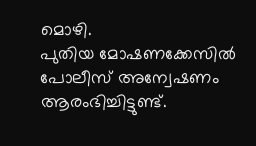മൊഴി.
പുതിയ മോഷണക്കേസിൽ പോലീസ് അന്വേഷണം ആരംഭിച്ചിട്ടുണ്ട്.